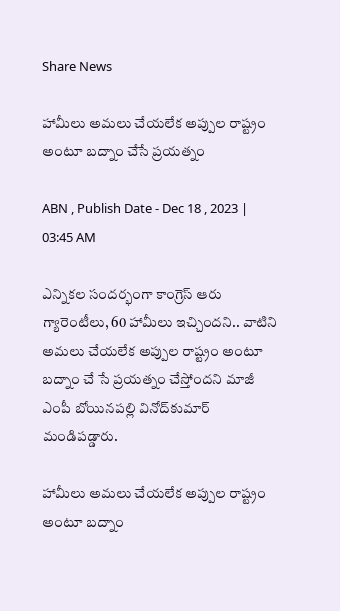Share News

హామీలు అమలు చేయలేక అప్పుల రాష్ట్రం అంటూ బద్నాం చేసే ప్రయత్నం

ABN , Publish Date - Dec 18 , 2023 | 03:45 AM

ఎన్నికల సందర్భంగా కాంగ్రెస్‌ ఆరు గ్యారెంటీలు, 60 హామీలు ఇచ్చిందని.. వాటిని అమలు చేయలేక అప్పుల రాష్ట్రం అంటూ బద్నాం చే సే ప్రయత్నం చేస్తోందని మాజీ ఎంపీ బోయినపల్లి వినోద్‌కుమార్‌ మండిపడ్డారు.

హామీలు అమలు చేయలేక అప్పుల రాష్ట్రం అంటూ బద్నాం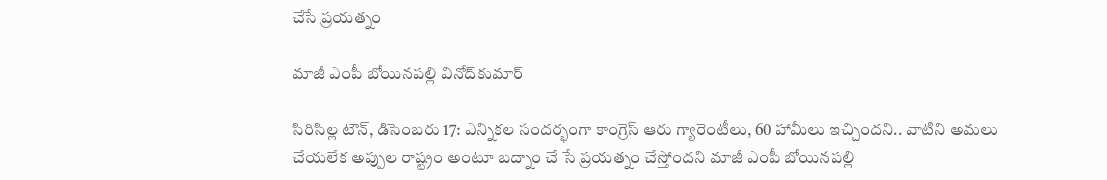చేసే ప్రయత్నం

మాజీ ఎంపీ బోయినపల్లి వినోద్‌కుమార్‌

సిరిసిల్ల టౌన్‌, డిసెంబరు 17: ఎన్నికల సందర్భంగా కాంగ్రెస్‌ ఆరు గ్యారెంటీలు, 60 హామీలు ఇచ్చిందని.. వాటిని అమలు చేయలేక అప్పుల రాష్ట్రం అంటూ బద్నాం చే సే ప్రయత్నం చేస్తోందని మాజీ ఎంపీ బోయినపల్లి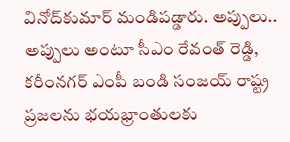వినోద్‌కుమార్‌ మండిపడ్డారు. అప్పులు.. అప్పులు అంటూ సీఎం రేవంత్‌ రెడ్డి, కరీంనగర్‌ ఎంపీ బండి సంజయ్‌ రాష్ట్ర ప్రజలను భయభ్రాంతులకు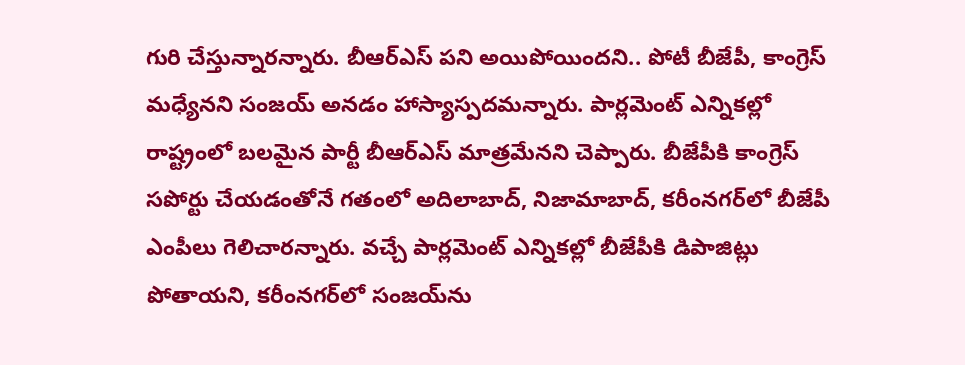గురి చేస్తున్నారన్నారు. బీఆర్‌ఎస్‌ పని అయిపోయిందని.. పోటీ బీజేపీ, కాంగ్రెస్‌ మధ్యేనని సంజయ్‌ అనడం హాస్యాస్పదమన్నారు. పార్లమెంట్‌ ఎన్నికల్లో రాష్ట్రంలో బలమైన పార్టీ బీఆర్‌ఎస్‌ మాత్రమేనని చెప్పారు. బీజేపీకి కాంగ్రెస్‌ సపోర్టు చేయడంతోనే గతంలో అదిలాబాద్‌, నిజామాబాద్‌, కరీంనగర్‌లో బీజేపీ ఎంపీలు గెలిచారన్నారు. వచ్చే పార్లమెంట్‌ ఎన్నికల్లో బీజేపీకి డిపాజిట్లు పోతాయని, కరీంనగర్‌లో సంజయ్‌ను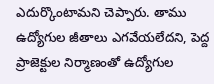ఎదుర్కొంటామని చెప్పారు. తాము ఉద్యోగుల జీతాలు ఎగవేయలేదని, పెద్ద ప్రాజెక్టుల నిర్మాణంతో ఉద్యోగుల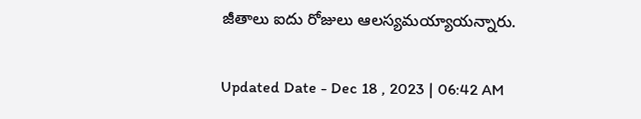జీతాలు ఐదు రోజులు ఆలస్యమయ్యాయన్నారు.

Updated Date - Dec 18 , 2023 | 06:42 AM